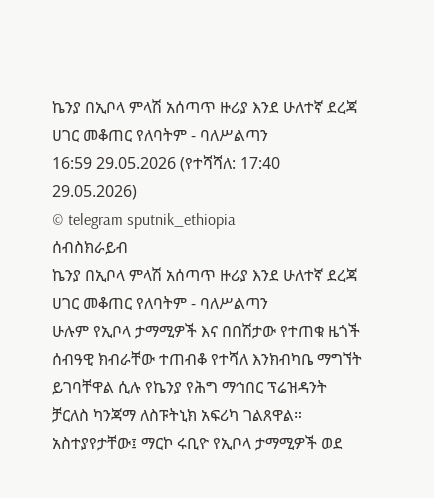ኬንያ በኢቦላ ምላሽ አሰጣጥ ዙሪያ እንደ ሁለተኛ ደረጃ ሀገር መቆጠር የለባትም - ባለሥልጣን
16:59 29.05.2026 (የተሻሻለ: 17:40 29.05.2026)
© telegram sputnik_ethiopia
ሰብስክራይብ
ኬንያ በኢቦላ ምላሽ አሰጣጥ ዙሪያ እንደ ሁለተኛ ደረጃ ሀገር መቆጠር የለባትም - ባለሥልጣን
ሁሉም የኢቦላ ታማሚዎች እና በበሽታው የተጠቁ ዜጎች ሰብዓዊ ክብራቸው ተጠብቆ የተሻለ እንክብካቤ ማግኘት ይገባቸዋል ሲሉ የኬንያ የሕግ ማኅበር ፕሬዝዳንት ቻርለስ ካንጃማ ለስፑትኒክ አፍሪካ ገልጸዋል።
አስተያየታቸው፤ ማርኮ ሩቢዮ የኢቦላ ታማሚዎች ወደ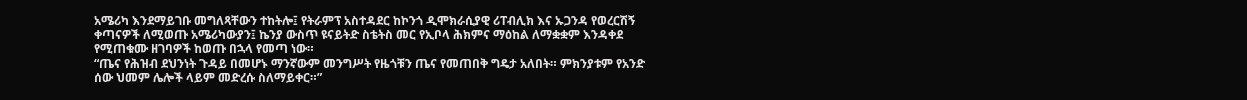አሜሪካ እንደማይገቡ መግለጻቸውን ተከትሎ፤ የትራምፕ አስተዳደር ከኮንጎ ዲሞክራሲያዊ ሪፐብሊክ እና ኡጋንዳ የወረርሽኝ ቀጣናዎች ለሚወጡ አሜሪካውያን፤ ኬንያ ውስጥ ዩናይትድ ስቴትስ መር የኢቦላ ሕክምና ማዕከል ለማቋቋም እንዳቀደ የሚጠቁሙ ዘገባዎች ከወጡ በኋላ የመጣ ነው።
“ጤና የሕዝብ ደህንነት ጉዳይ በመሆኑ ማንኛውም መንግሥት የዜጎቹን ጤና የመጠበቅ ግዴታ አለበት። ምክንያቱም የአንድ ሰው ህመም ሌሎች ላይም መድረሱ ስለማይቀር።”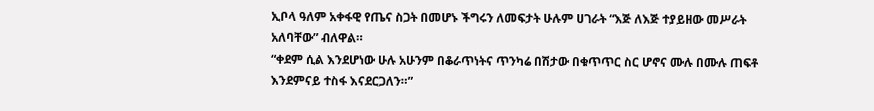ኢቦላ ዓለም አቀፋዊ የጤና ስጋት በመሆኑ ችግሩን ለመፍታት ሁሉም ሀገራት “እጅ ለእጅ ተያይዘው መሥራት አለባቸው” ብለዋል።
“ቀደም ሲል እንደሆነው ሁሉ አሁንም በቆራጥነትና ጥንካሬ በሽታው በቁጥጥር ስር ሆኖና ሙሉ በሙሉ ጠፍቶ እንደምናይ ተስፋ እናደርጋለን።”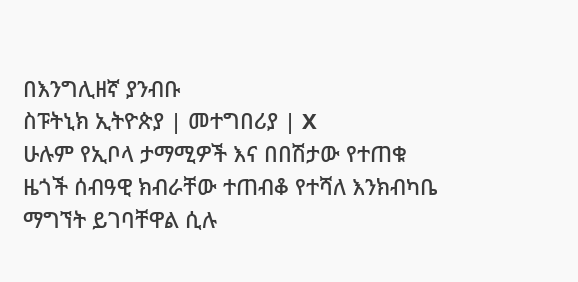በእንግሊዘኛ ያንብቡ
ስፑትኒክ ኢትዮጵያ | መተግበሪያ | X
ሁሉም የኢቦላ ታማሚዎች እና በበሽታው የተጠቁ ዜጎች ሰብዓዊ ክብራቸው ተጠብቆ የተሻለ እንክብካቤ ማግኘት ይገባቸዋል ሲሉ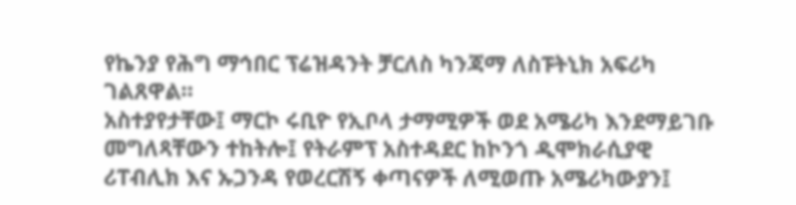የኬንያ የሕግ ማኅበር ፕሬዝዳንት ቻርለስ ካንጃማ ለስፑትኒክ አፍሪካ ገልጸዋል።
አስተያየታቸው፤ ማርኮ ሩቢዮ የኢቦላ ታማሚዎች ወደ አሜሪካ እንደማይገቡ መግለጻቸውን ተከትሎ፤ የትራምፕ አስተዳደር ከኮንጎ ዲሞክራሲያዊ ሪፐብሊክ እና ኡጋንዳ የወረርሽኝ ቀጣናዎች ለሚወጡ አሜሪካውያን፤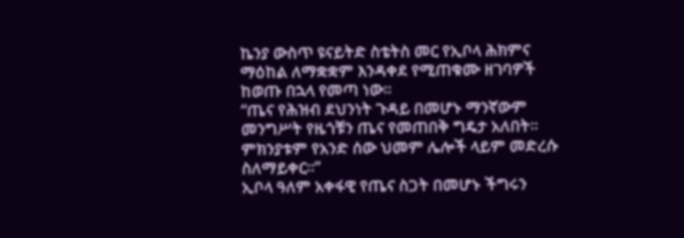ኬንያ ውስጥ ዩናይትድ ስቴትስ መር የኢቦላ ሕክምና ማዕከል ለማቋቋም እንዳቀደ የሚጠቁሙ ዘገባዎች ከወጡ በኋላ የመጣ ነው።
“ጤና የሕዝብ ደህንነት ጉዳይ በመሆኑ ማንኛውም መንግሥት የዜጎቹን ጤና የመጠበቅ ግዴታ አለበት። ምክንያቱም የአንድ ሰው ህመም ሌሎች ላይም መድረሱ ስለማይቀር።”
ኢቦላ ዓለም አቀፋዊ የጤና ስጋት በመሆኑ ችግሩን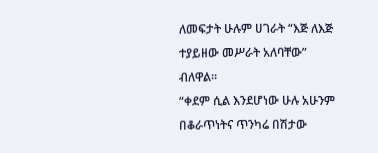ለመፍታት ሁሉም ሀገራት “እጅ ለእጅ ተያይዘው መሥራት አለባቸው” ብለዋል።
“ቀደም ሲል እንደሆነው ሁሉ አሁንም በቆራጥነትና ጥንካሬ በሽታው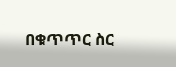በቁጥጥር ስር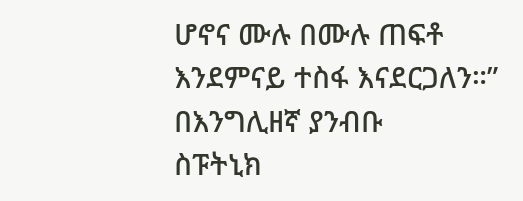ሆኖና ሙሉ በሙሉ ጠፍቶ እንደምናይ ተስፋ እናደርጋለን።”
በእንግሊዘኛ ያንብቡ
ስፑትኒክ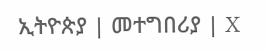ኢትዮጵያ | መተግበሪያ | X